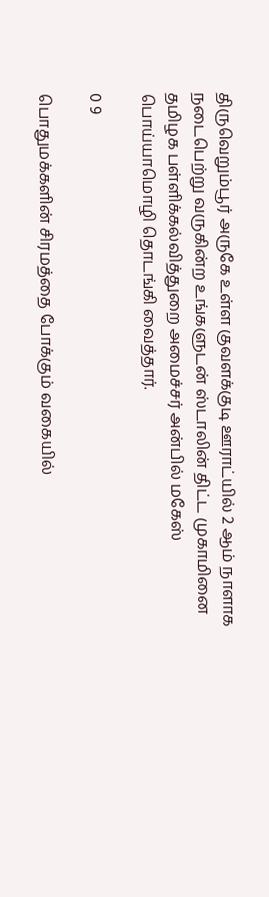திருவெறும்பூர் அருகே உள்ள குவளக்குடி ஊராட்யில் 2 ஆம் நாளாக நடைபெற்று வருகின்ற உங்களுடன் ஸ்டாலின் திட்ட முகாமினை தமிழக பள்ளிக்கல்வித்துறை அமைச்சர் அன்பில் மகேஸ் பொய்யாமொழி தொடங்கி வைத்தார்.

0 9

பொதுமக்களின் சிரமத்தை போக்கும் வகையில்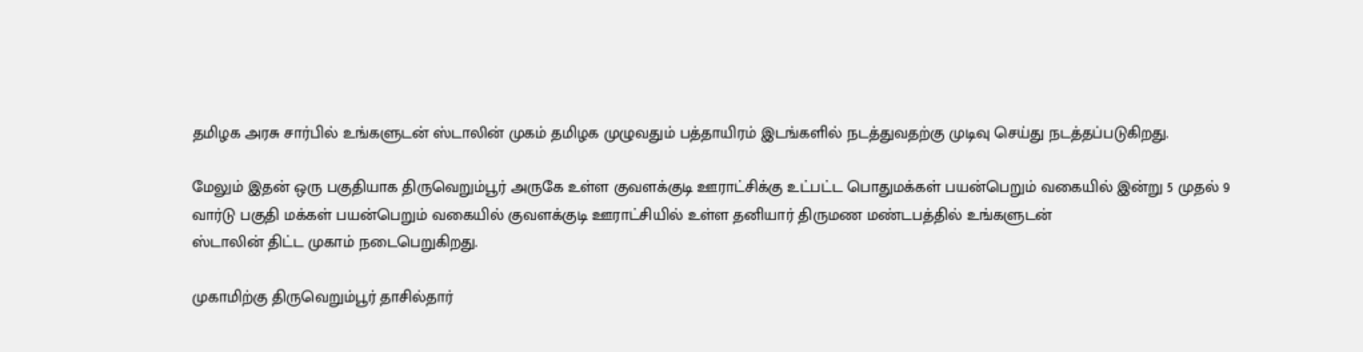தமிழக அரசு சார்பில் உங்களுடன் ஸ்டாலின் முகம் தமிழக முழுவதும் பத்தாயிரம் இடங்களில் நடத்துவதற்கு முடிவு செய்து நடத்தப்படுகிறது‌.

மேலும் இதன் ஒரு பகுதியாக திருவெறும்பூர் அருகே உள்ள குவளக்குடி ஊராட்சிக்கு உட்பட்ட பொதுமக்கள் பயன்பெறும் வகையில் இன்று 5 முதல் 9 வார்டு பகுதி மக்கள் பயன்பெறும் வகையில் குவளக்குடி ஊராட்சியில் உள்ள தனியார் திருமண மண்டபத்தில் உங்களுடன்
ஸ்டாலின் திட்ட முகாம் நடைபெறுகிறது.

முகாமிற்கு திருவெறும்பூர் தாசில்தார்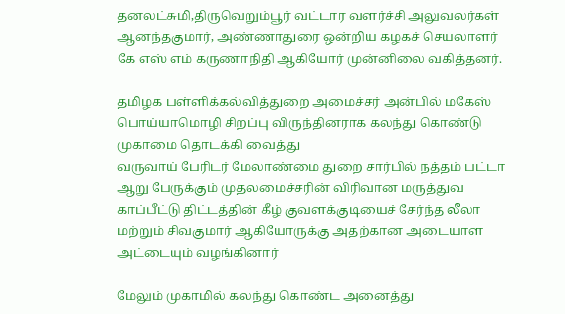தனலட்சுமி,திருவெறும்பூர் வட்டார வளர்ச்சி அலுவலர்கள் ஆனந்தகுமார், அண்ணாதுரை ஒன்றிய கழகச் செயலாளர்
கே எஸ் எம் கருணாநிதி ஆகியோர் முன்னிலை வகித்தனர்.

தமிழக பள்ளிக்கல்வித்துறை அமைச்சர் அன்பில் மகேஸ் பொய்யாமொழி சிறப்பு விருந்தினராக கலந்து கொண்டு முகாமை தொடக்கி வைத்து
வருவாய் பேரிடர் மேலாண்மை துறை சார்பில் நத்தம் பட்டா ஆறு பேருக்கும் முதலமைச்சரின் விரிவான மருத்துவ காப்பீட்டு திட்டத்தின் கீழ் குவளக்குடியைச் சேர்ந்த லீலா மற்றும் சிவகுமார் ஆகியோருக்கு அதற்கான அடையாள அட்டையும் வழங்கினார்

மேலும் முகாமில் கலந்து கொண்ட அனைத்து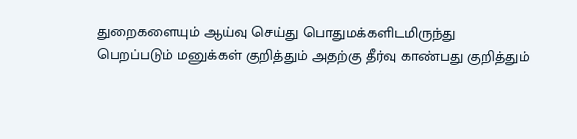துறைகளையும் ஆய்வு செய்து பொதுமக்களிடமிருந்து
பெறப்படும் மனுக்கள் குறித்தும் அதற்கு தீர்வு காண்பது குறித்தும்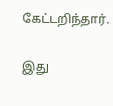கேட்டறிந்தார்.

இது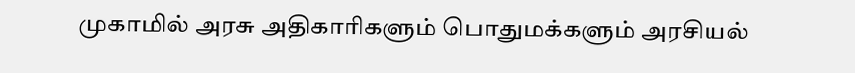முகாமில் அரசு அதிகாரிகளும் பொதுமக்களும் அரசியல்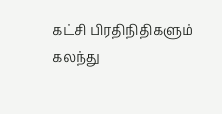கட்சி பிரதிநிதிகளும் கலந்து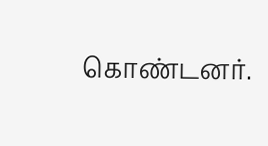கொண்டனர்.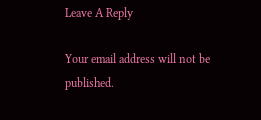Leave A Reply

Your email address will not be published.